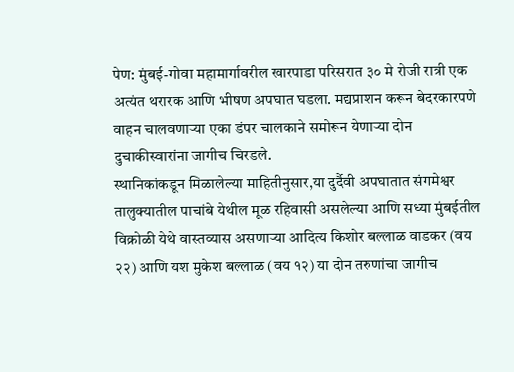पेण: मुंबई-गोवा महामार्गावरील खारपाडा परिसरात ३० मे रोजी रात्री एक अत्यंत थरारक आणि भीषण अपघात घडला. मद्यप्राशन करून बेदरकारपणे वाहन चालवणाऱ्या एका डंपर चालकाने समोरून येणाऱ्या दोन दुचाकीस्वारांना जागीच चिरडले.
स्थानिकांकडून मिळालेल्या माहितीनुसार,या दुर्दैवी अपघातात संगमेश्वर तालुक्यातील पाचांबे येथील मूळ रहिवासी असलेल्या आणि सध्या मुंबईतील विक्रोळी येथे वास्तव्यास असणाऱ्या आदित्य किशोर बल्लाळ वाडकर (वय २२) आणि यश मुकेश बल्लाळ (वय १२) या दोन तरुणांचा जागीच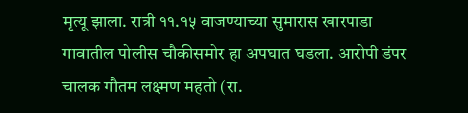मृत्यू झाला. रात्री ११.१५ वाजण्याच्या सुमारास खारपाडा गावातील पोलीस चौकीसमोर हा अपघात घडला. आरोपी डंपर चालक गौतम लक्ष्मण महतो (रा.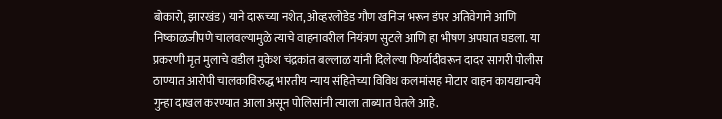बोकारो, झारखंड) याने दारूच्या नशेत, ओव्हरलोडेड गौण खनिज भरून डंपर अतिवेगाने आणि निष्काळजीपणे चालवल्यामुळे त्याचे वाहनावरील नियंत्रण सुटले आणि हा भीषण अपघात घडला. या प्रकरणी मृत मुलाचे वडील मुकेश चंद्रकांत बल्लाळ यांनी दिलेल्या फिर्यादीवरून दादर सागरी पोलीस ठाण्यात आरोपी चालकाविरुद्ध भारतीय न्याय संहितेच्या विविध कलमांसह मोटार वाहन कायद्यान्वये गुन्हा दाखल करण्यात आला असून पोलिसांनी त्याला ताब्यात घेतले आहे.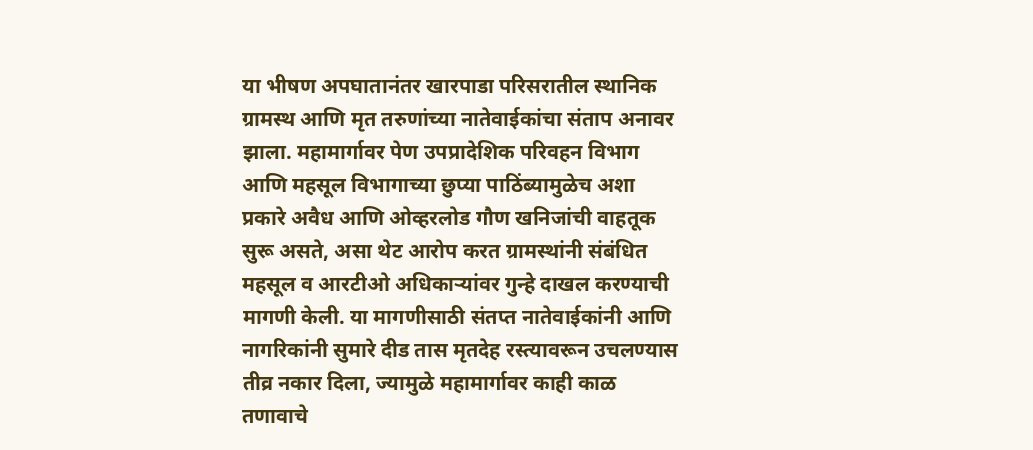या भीषण अपघातानंतर खारपाडा परिसरातील स्थानिक ग्रामस्थ आणि मृत तरुणांच्या नातेवाईकांचा संताप अनावर झाला. महामार्गावर पेण उपप्रादेशिक परिवहन विभाग आणि महसूल विभागाच्या छुप्या पाठिंब्यामुळेच अशा प्रकारे अवैध आणि ओव्हरलोड गौण खनिजांची वाहतूक सुरू असते, असा थेट आरोप करत ग्रामस्थांनी संबंधित महसूल व आरटीओ अधिकाऱ्यांवर गुन्हे दाखल करण्याची मागणी केली. या मागणीसाठी संतप्त नातेवाईकांनी आणि नागरिकांनी सुमारे दीड तास मृतदेह रस्त्यावरून उचलण्यास तीव्र नकार दिला, ज्यामुळे महामार्गावर काही काळ तणावाचे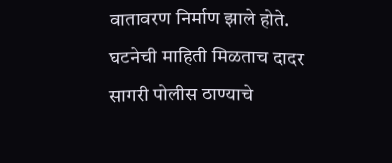वातावरण निर्माण झाले होते.
घटनेची माहिती मिळताच दादर सागरी पोलीस ठाण्याचे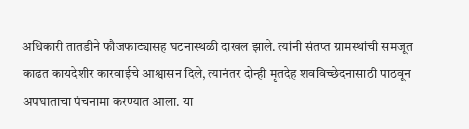अधिकारी तातडीने फौजफाट्यासह घटनास्थळी दाखल झाले. त्यांनी संतप्त ग्रामस्थांची समजूत काढत कायदेशीर कारवाईचे आश्वासन दिले, त्यानंतर दोन्ही मृतदेह शवविच्छेदनासाठी पाठवून अपघाताचा पंचनामा करण्यात आला. या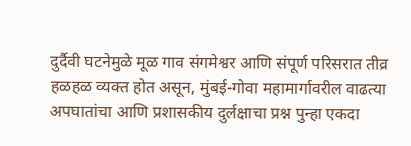दुर्दैवी घटनेमुळे मूळ गाव संगमेश्वर आणि संपूर्ण परिसरात तीव्र हळहळ व्यक्त होत असून, मुंबई-गोवा महामार्गावरील वाढत्या अपघातांचा आणि प्रशासकीय दुर्लक्षाचा प्रश्न पुन्हा एकदा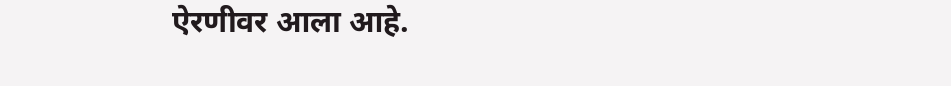ऐरणीवर आला आहे.